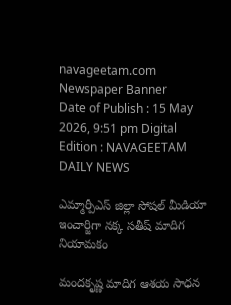navageetam.com
Newspaper Banner
Date of Publish : 15 May 2026, 9:51 pm Digital Edition : NAVAGEETAM DAILY NEWS

ఎమ్మార్పీఎస్ జిల్లా సోషల్ మీడియా ఇంచార్జిగా నక్క సతీష్ మాదిగ నియామకం

మందకృష్ణ మాదిగ ఆశయ సాధన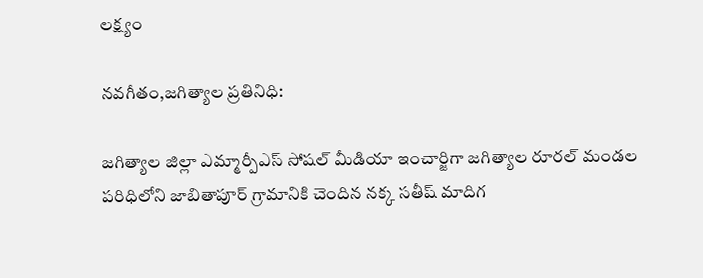లక్ష్యం

నవగీతం,జగిత్యాల ప్రతినిధి:

జగిత్యాల జిల్లా ఎమ్మార్పీఎస్ సోషల్ మీడియా ఇంచార్జిగా జగిత్యాల రూరల్ మండల పరిధిలోని జాబితాపూర్ గ్రామానికి చెందిన నక్క సతీష్ మాదిగ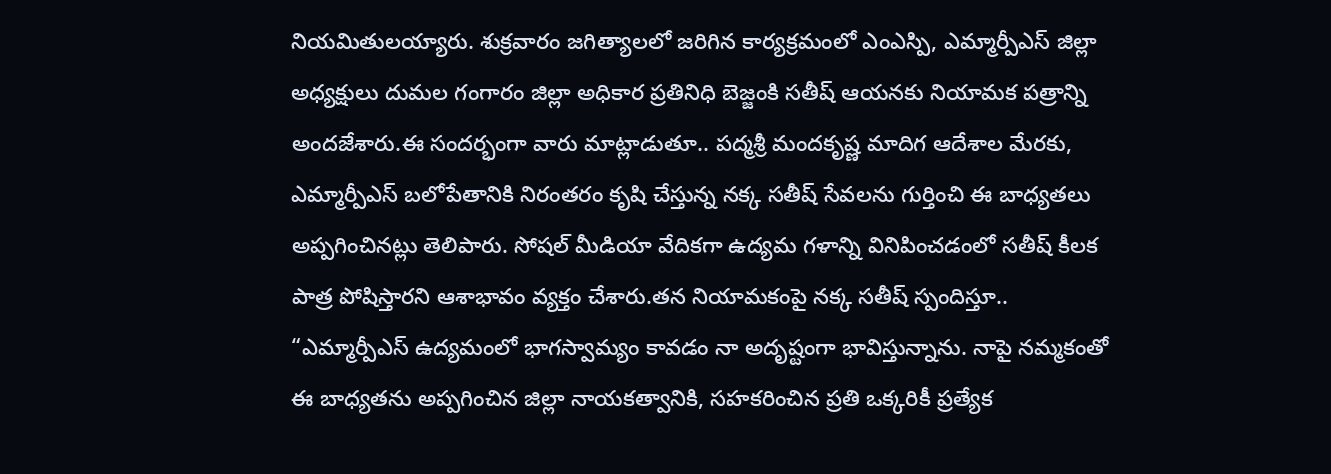నియమితులయ్యారు. శుక్రవారం జగిత్యాలలో జరిగిన కార్యక్రమంలో ఎంఎస్పి, ఎమ్మార్పీఎస్ జిల్లా అధ్యక్షులు దుమల గంగారం జిల్లా అధికార ప్రతినిధి బెజ్జంకి సతీష్ ఆయనకు నియామక పత్రాన్ని అందజేశారు.ఈ సందర్భంగా వారు మాట్లాడుతూ.. పద్మశ్రీ మందకృష్ణ మాదిగ ఆదేశాల మేరకు, ఎమ్మార్పీఎస్ బలోపేతానికి నిరంతరం కృషి చేస్తున్న నక్క సతీష్ సేవలను గుర్తించి ఈ బాధ్యతలు అప్పగించినట్లు తెలిపారు. సోషల్ మీడియా వేదికగా ఉద్యమ గళాన్ని వినిపించడంలో సతీష్ కీలక పాత్ర పోషిస్తారని ఆశాభావం వ్యక్తం చేశారు.తన నియామకంపై నక్క సతీష్ స్పందిస్తూ.. “ఎమ్మార్పీఎస్ ఉద్యమంలో భాగస్వామ్యం కావడం నా అదృష్టంగా భావిస్తున్నాను. నాపై నమ్మకంతో ఈ బాధ్యతను అప్పగించిన జిల్లా నాయకత్వానికి, సహకరించిన ప్రతి ఒక్కరికీ ప్రత్యేక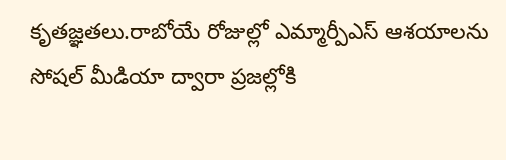కృతజ్ఞతలు.రాబోయే రోజుల్లో ఎమ్మార్పీఎస్ ఆశయాలను సోషల్ మీడియా ద్వారా ప్రజల్లోకి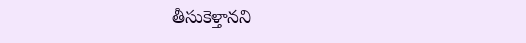తీసుకెళ్తానని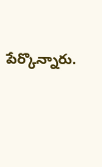పేర్కొన్నారు.